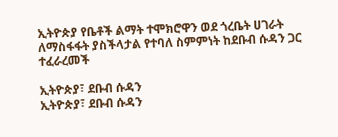ኢትዮጵያ የቤቶች ልማት ተሞክሮዋን ወደ ጎረቤት ሀገራት ለማስፋፋት ያስችላታል የተባለ ስምምነት ከደቡብ ሱዳን ጋር ተፈራረመች

ኢትዮጵያ፣ ደቡብ ሱዳን
ኢትዮጵያ፣ ደቡብ ሱዳን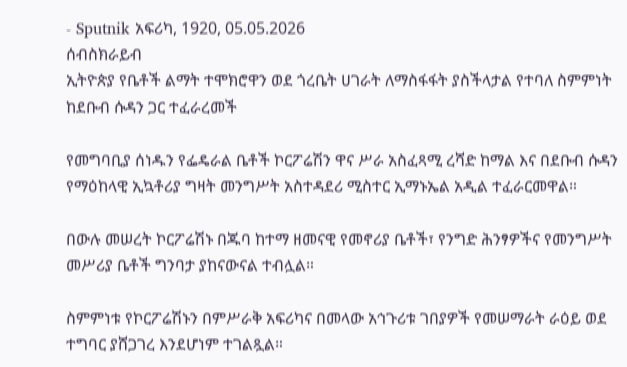- Sputnik አፍሪካ, 1920, 05.05.2026
ሰብስክራይብ
ኢትዮጵያ የቤቶች ልማት ተሞክሮዋን ወደ ጎረቤት ሀገራት ለማስፋፋት ያስችላታል የተባለ ስምምነት ከደቡብ ሱዳን ጋር ተፈራረመች

የመግባቢያ ሰነዱን የፌዴራል ቤቶች ኮርፖሬሽን ዋና ሥራ አስፈጻሚ ረሻድ ከማል እና በደቡብ ሱዳን የማዕከላዊ ኢኳቶሪያ ግዛት መንግሥት አስተዳደሪ ሚስተር ኢማኑኤል አዲል ተፈራርመዋል።

በውሉ መሠረት ኮርፖሬሽኑ በጁባ ከተማ ዘመናዊ የመኖሪያ ቤቶች፣ የንግድ ሕንፃዎችና የመንግሥት መሥሪያ ቤቶች ግንባታ ያከናውናል ተብሏል።

ስምምነቱ የኮርፖሬሽኑን በምሥራቅ አፍሪካና በመላው አኅጉሪቱ ገበያዎች የመሠማራት ራዕይ ወደ ተግባር ያሸጋገረ እንደሆነም ተገልጿል።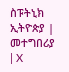ስፑትኒክ ኢትዮጵያ | መተግበሪያ | X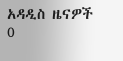አዳዲስ ዜናዎች
0